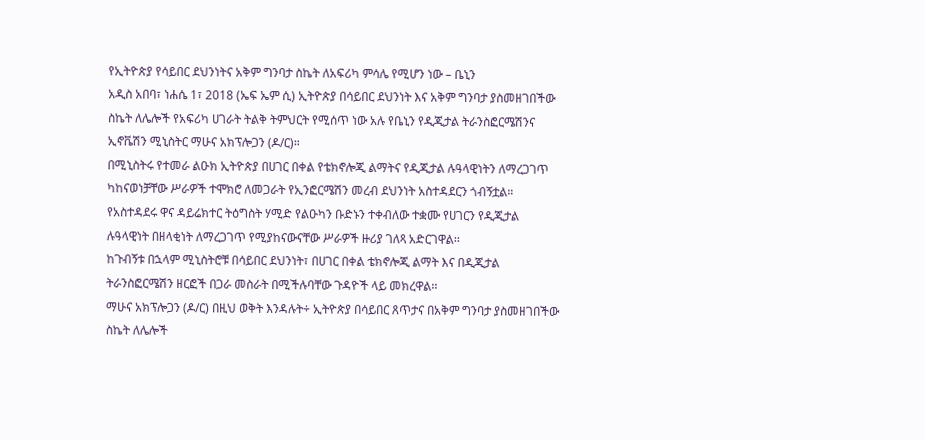የኢትዮጵያ የሳይበር ደህንነትና አቅም ግንባታ ስኬት ለአፍሪካ ምሳሌ የሚሆን ነው – ቤኒን
አዲስ አበባ፣ ነሐሴ 1፣ 2018 (ኤፍ ኤም ሲ) ኢትዮጵያ በሳይበር ደህንነት እና አቅም ግንባታ ያስመዘገበችው ስኬት ለሌሎች የአፍሪካ ሀገራት ትልቅ ትምህርት የሚሰጥ ነው አሉ የቤኒን የዲጂታል ትራንስፎርሜሽንና ኢኖቬሽን ሚኒስትር ማሁና አክፕሎጋን (ዶ/ር)።
በሚኒስትሩ የተመራ ልዑክ ኢትዮጵያ በሀገር በቀል የቴክኖሎጂ ልማትና የዲጂታል ሉዓላዊነትን ለማረጋገጥ ካከናወነቻቸው ሥራዎች ተሞክሮ ለመጋራት የኢንፎርሜሽን መረብ ደህንነት አስተዳደርን ጎብኝቷል።
የአስተዳደሩ ዋና ዳይሬክተር ትዕግስት ሃሚድ የልዑካን ቡድኑን ተቀብለው ተቋሙ የሀገርን የዲጂታል ሉዓላዊነት በዘላቂነት ለማረጋገጥ የሚያከናውናቸው ሥራዎች ዙሪያ ገለጻ አድርገዋል፡፡
ከጉብኝቱ በኋላም ሚኒስትሮቹ በሳይበር ደህንነት፣ በሀገር በቀል ቴክኖሎጂ ልማት እና በዲጂታል ትራንስፎርሜሽን ዘርፎች በጋራ መስራት በሚችሉባቸው ጉዳዮች ላይ መክረዋል፡፡
ማሁና አክፕሎጋን (ዶ/ር) በዚህ ወቅት እንዳሉት÷ ኢትዮጵያ በሳይበር ጸጥታና በአቅም ግንባታ ያስመዘገበችው ስኬት ለሌሎች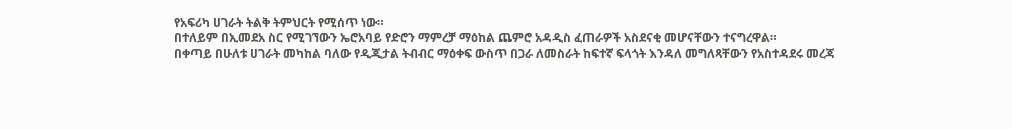የአፍሪካ ሀገራት ትልቅ ትምህርት የሚሰጥ ነው።
በተለይም በኢመደአ ስር የሚገኘውን ኤሮአባይ የድሮን ማምረቻ ማዕከል ጨምሮ አዳዲስ ፈጠራዎች አስደናቂ መሆናቸውን ተናግረዋል።
በቀጣይ በሁለቱ ሀገራት መካከል ባለው የዲጂታል ትብብር ማዕቀፍ ውስጥ በጋራ ለመስራት ከፍተኛ ፍላጎት እንዳለ መግለጻቸውን የአስተዳደሩ መረጃ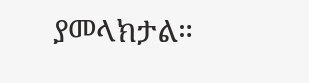ያመላክታል።